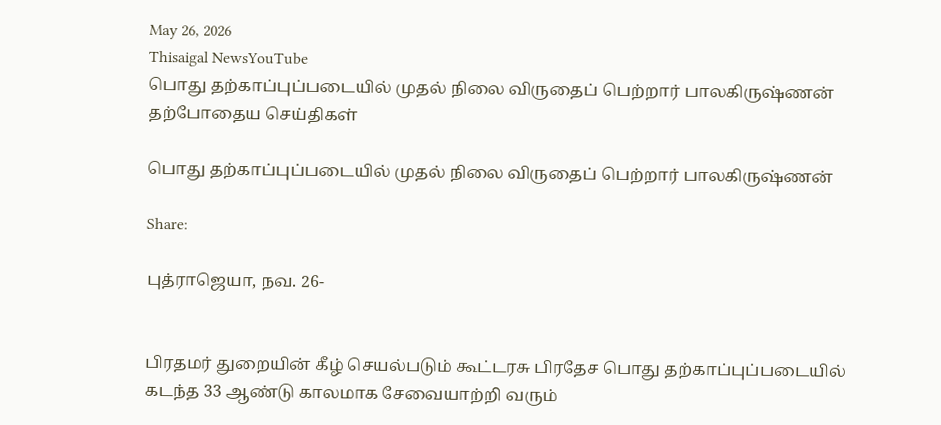May 26, 2026
Thisaigal NewsYouTube
பொது தற்காப்புப்படையில் முதல் நிலை விருதைப் பெற்றார் பாலகிருஷ்ணன்
தற்போதைய செய்திகள்

பொது தற்காப்புப்படையில் முதல் நிலை விருதைப் பெற்றார் பாலகிருஷ்ணன்

Share:

புத்ராஜெயா, நவ. 26-


பிரதமர் துறையின் கீழ் செயல்படும் கூட்டரசு பிரதேச பொது தற்காப்புப்படையில் கடந்த 33 ஆண்டு காலமாக சேவையாற்றி வரும்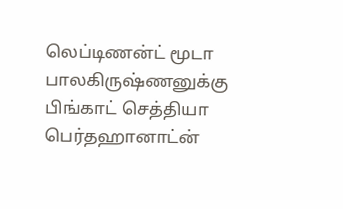லெப்டிணன்ட் மூடா பாலகிருஷ்ணனுக்கு பிங்காட் செத்தியா பெர்தஹானாட்ன்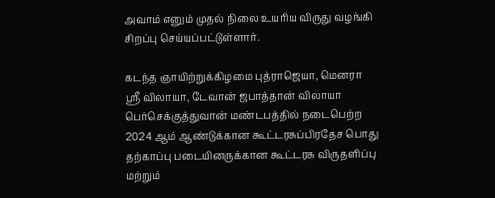அவாம் எனும் முதல் நிலை உயரிய விருது வழங்கி சிறப்பு செய்யப்பட்டுள்ளார்.

கடந்த ஞாயிற்றுக்கிழமை புத்ராஜெயா, மெனரா ஸ்ரீ விலாயா, டேவான் ஜபாத்தான் விலாயா பெர்செக்குத்துவான் மண்டபத்தில் நடைபெற்ற 2024 ஆம் ஆண்டுக்கான கூட்டரசுப்பிரதேச பொது தற்காப்பு படையினருக்கான கூட்டரசு விருதளிப்பு மற்றும்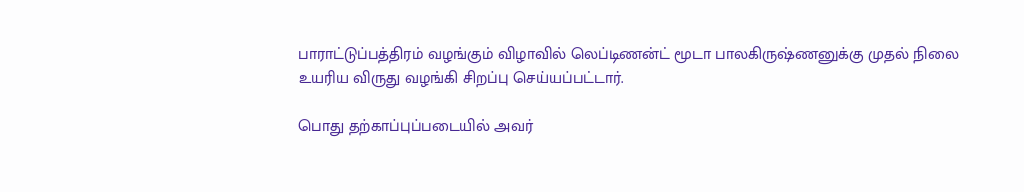பாராட்டுப்பத்திரம் வழங்கும் விழாவில் லெப்டிணன்ட் மூடா பாலகிருஷ்ணனுக்கு முதல் நிலை உயரிய விருது வழங்கி சிறப்பு செய்யப்பட்டார்.

பொது தற்காப்புப்படையில் அவர்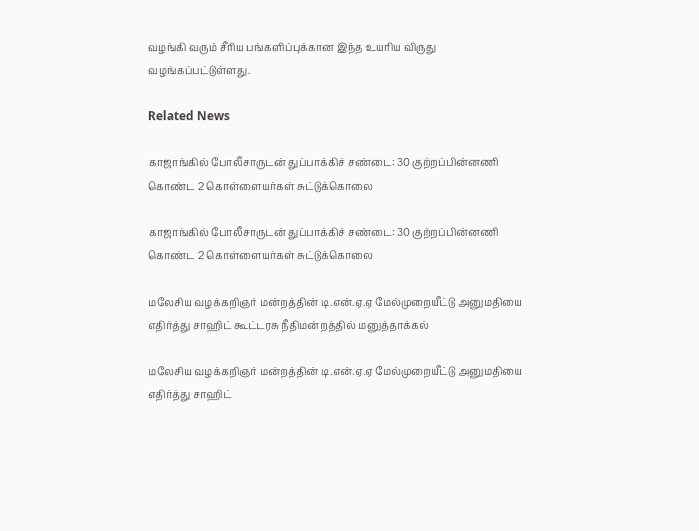வழங்கி வரும் சீரிய பங்களிப்புக்கான இந்த உயரிய விருது வழங்கப்பட்டுள்ளது.

Related News

காஜாங்கில் போலீசாருடன் துப்பாக்கிச் சண்டை: 30 குற்றப்பின்னணி கொண்ட 2 கொள்ளையர்கள் சுட்டுக்கொலை

காஜாங்கில் போலீசாருடன் துப்பாக்கிச் சண்டை: 30 குற்றப்பின்னணி கொண்ட 2 கொள்ளையர்கள் சுட்டுக்கொலை

மலேசிய வழக்கறிஞர் மன்றத்தின் டி.என்.ஏ.ஏ மேல்முறையீட்டு அனுமதியை எதிர்த்து சாஹிட் கூட்டரசு நீதிமன்றத்தில் மனுத்தாக்கல்

மலேசிய வழக்கறிஞர் மன்றத்தின் டி.என்.ஏ.ஏ மேல்முறையீட்டு அனுமதியை எதிர்த்து சாஹிட்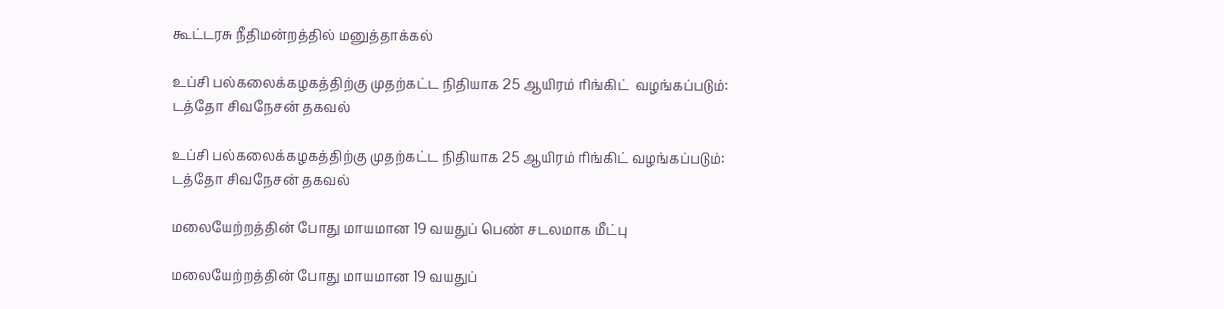கூட்டரசு நீதிமன்றத்தில் மனுத்தாக்கல்

உப்சி பல்கலைக்கழகத்திற்கு முதற்கட்ட நிதியாக 25 ஆயிரம் ரிங்கிட்  வழங்கப்படும்: டத்தோ சிவநேசன் தகவல்

உப்சி பல்கலைக்கழகத்திற்கு முதற்கட்ட நிதியாக 25 ஆயிரம் ரிங்கிட் வழங்கப்படும்: டத்தோ சிவநேசன் தகவல்

மலையேற்றத்தின் போது மாயமான 19 வயதுப் பெண் சடலமாக மீட்பு

மலையேற்றத்தின் போது மாயமான 19 வயதுப்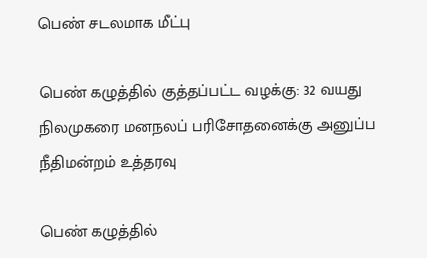பெண் சடலமாக மீட்பு

பெண் கழுத்தில் குத்தப்பட்ட வழக்கு: 32 வயது நிலமுகரை மனநலப் பரிசோதனைக்கு அனுப்ப நீதிமன்றம் உத்தரவு

பெண் கழுத்தில்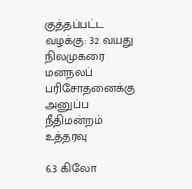குத்தப்பட்ட வழக்கு: 32 வயது நிலமுகரை மனநலப் பரிசோதனைக்கு அனுப்ப நீதிமன்றம் உத்தரவு

6.3 கிலோ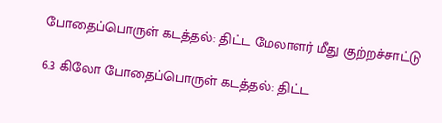போதைப்பொருள் கடத்தல்: திட்ட மேலாளர் மீது குற்றச்சாட்டு

6.3 கிலோ போதைப்பொருள் கடத்தல்: திட்ட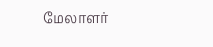மேலாளர்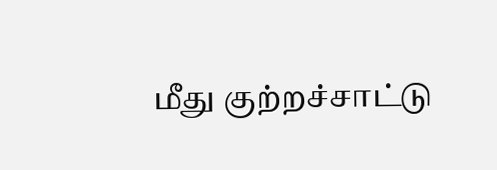மீது குற்றச்சாட்டு